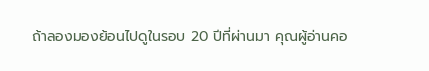ถ้าลองมองย้อนไปดูในรอบ 20 ปีที่ผ่านมา คุณผู้อ่านคอ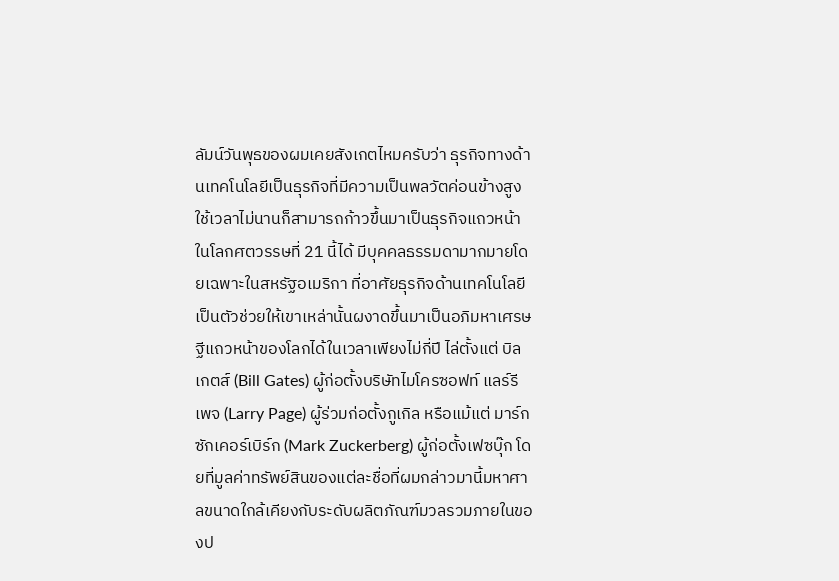ลัมน์วันพุธของผมเคยสังเกตไหมครับว่า ธุรกิจทางด้านเทคโนโลยีเป็นธุรกิจที่มีความเป็นพลวัตค่อนข้างสูง ใช้เวลาไม่นานก็สามารถก้าวขึ้นมาเป็นธุรกิจแถวหน้าในโลกศตวรรษที่ 21 นี้ได้ มีบุคคลธรรมดามากมายโดยเฉพาะในสหรัฐอเมริกา ที่อาศัยธุรกิจด้านเทคโนโลยีเป็นตัวช่วยให้เขาเหล่านั้นผงาดขึ้นมาเป็นอภิมหาเศรษฐีแถวหน้าของโลกได้ในเวลาเพียงไม่กี่ปี ไล่ตั้งแต่ บิล เกตส์ (Bill Gates) ผู้ก่อตั้งบริษัทไมโครซอฟท์ แลร์รี เพจ (Larry Page) ผู้ร่วมก่อตั้งกูเกิล หรือแม้แต่ มาร์ก ซักเคอร์เบิร์ก (Mark Zuckerberg) ผู้ก่อตั้งเฟซบุ๊ก โดยที่มูลค่าทรัพย์สินของแต่ละชื่อที่ผมกล่าวมานี้มหาศาลขนาดใกล้เคียงกับระดับผลิตภัณฑ์มวลรวมภายในของป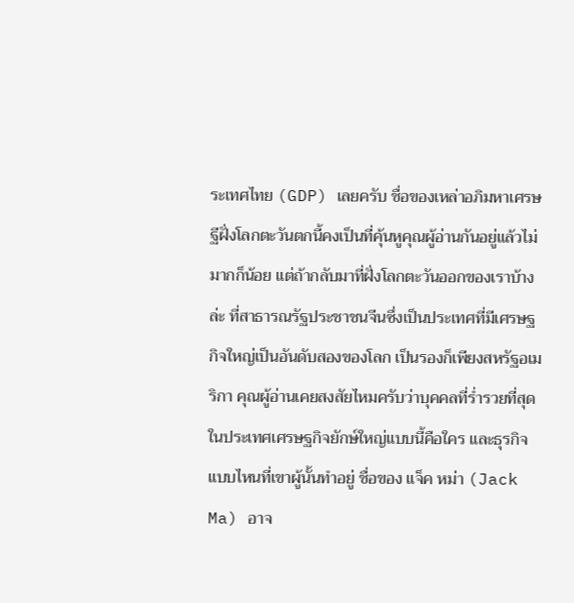ระเทศไทย (GDP) เลยครับ ชื่อของเหล่าอภิมหาเศรษฐีฝั่งโลกตะวันตกนี้คงเป็นที่คุ้นหูคุณผู้อ่านกันอยู่แล้วไม่มากก็น้อย แต่ถ้ากลับมาที่ฝั่งโลกตะวันออกของเราบ้างล่ะ ที่สาธารณรัฐประชาชนจีนซึ่งเป็นประเทศที่มีเศรษฐกิจใหญ่เป็นอันดับสองของโลก เป็นรองก็เพียงสหรัฐอเมริกา คุณผู้อ่านเคยสงสัยไหมครับว่าบุคคลที่ร่ำรวยที่สุดในประเทศเศรษฐกิจยักษ์ใหญ่แบบนี้คือใคร และธุรกิจแบบไหนที่เขาผู้นั้นทำอยู่ ชื่อของ แจ็ค หม่า (Jack Ma) อาจ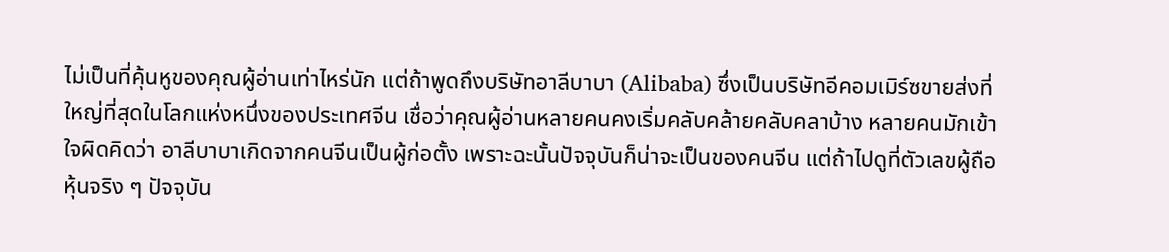ไม่เป็นที่คุ้นหูของคุณผู้อ่านเท่าไหร่นัก แต่ถ้าพูดถึงบริษัทอาลีบาบา (Alibaba) ซึ่งเป็นบริษัทอีคอมเมิร์ซขายส่งที่ใหญ่ที่สุดในโลกแห่งหนึ่งของประเทศจีน เชื่อว่าคุณผู้อ่านหลายคนคงเริ่มคลับคล้ายคลับคลาบ้าง หลายคนมักเข้าใจผิดคิดว่า อาลีบาบาเกิดจากคนจีนเป็นผู้ก่อตั้ง เพราะฉะนั้นปัจจุบันก็น่าจะเป็นของคนจีน แต่ถ้าไปดูที่ตัวเลขผู้ถือหุ้นจริง ๆ ปัจจุบัน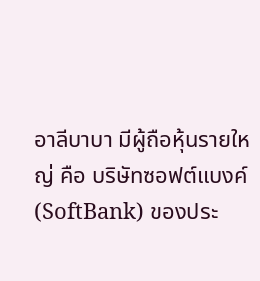อาลีบาบา มีผู้ถือหุ้นรายใหญ่ คือ บริษัทซอฟต์แบงค์ (SoftBank) ของประ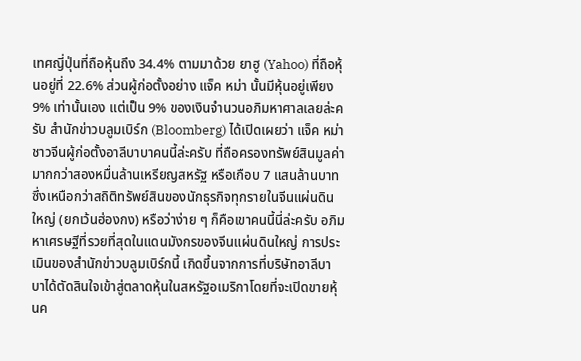เทศญี่ปุ่นที่ถือหุ้นถึง 34.4% ตามมาด้วย ยาฮู (Yahoo) ที่ถือหุ้นอยู่ที่ 22.6% ส่วนผู้ก่อตั้งอย่าง แจ็ค หม่า นั้นมีหุ้นอยู่เพียง 9% เท่านั้นเอง แต่เป็น 9% ของเงินจำนวนอภิมหาศาลเลยล่ะครับ สำนักข่าวบลูมเบิร์ก (Bloomberg) ได้เปิดเผยว่า แจ็ค หม่า ชาวจีนผู้ก่อตั้งอาลีบาบาคนนี้ล่ะครับ ที่ถือครองทรัพย์สินมูลค่ามากกว่าสองหมื่นล้านเหรียญสหรัฐ หรือเกือบ 7 แสนล้านบาท ซึ่งเหนือกว่าสถิติทรัพย์สินของนักธุรกิจทุกรายในจีนแผ่นดินใหญ่ (ยกเว้นฮ่องกง) หรือว่าง่าย ๆ ก็คือเขาคนนี้นี่ล่ะครับ อภิมหาเศรษฐีที่รวยที่สุดในแดนมังกรของจีนแผ่นดินใหญ่ การประเมินของสำนักข่าวบลูมเบิร์กนี้ เกิดขึ้นจากการที่บริษัทอาลีบาบาได้ตัดสินใจเข้าสู่ตลาดหุ้นในสหรัฐอเมริกาโดยที่จะเปิดขายหุ้นค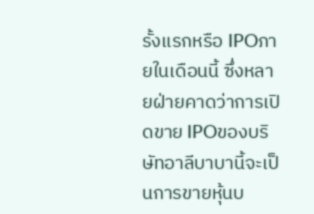รั้งแรกหรือ IPOภายในเดือนนี้ ซึ่งหลายฝ่ายคาดว่าการเปิดขาย IPOของบริษัทอาลีบาบานี้จะเป็นการขายหุ้นบ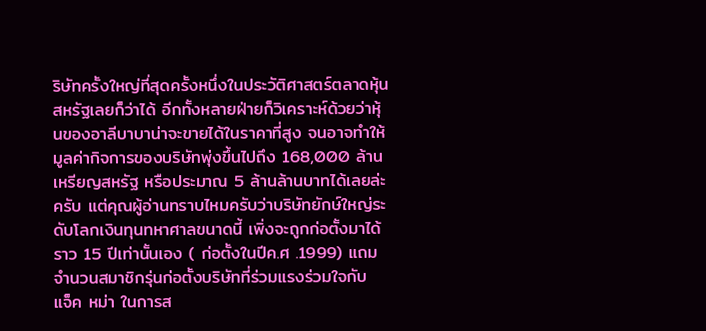ริษัทครั้งใหญ่ที่สุดครั้งหนึ่งในประวัติศาสตร์ตลาดหุ้นสหรัฐเลยก็ว่าได้ อีกทั้งหลายฝ่ายก็วิเคราะห์ด้วยว่าหุ้นของอาลีบาบาน่าจะขายได้ในราคาที่สูง จนอาจทำให้มูลค่ากิจการของบริษัทพุ่งขึ้นไปถึง 168,000 ล้านเหรียญสหรัฐ หรือประมาณ 5 ล้านล้านบาทได้เลยล่ะครับ แต่คุณผู้อ่านทราบไหมครับว่าบริษัทยักษ์ใหญ่ระดับโลกเงินทุนทหาศาลขนาดนี้ เพิ่งจะถูกก่อตั้งมาได้ราว 15 ปีเท่านั้นเอง ( ก่อตั้งในปีค.ศ .1999) แถมจำนวนสมาชิกรุ่นก่อตั้งบริษัทที่ร่วมแรงร่วมใจกับ แจ็ค หม่า ในการส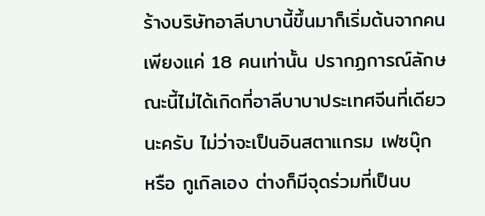ร้างบริษัทอาลีบาบานี้ขึ้นมาก็เริ่มต้นจากคนเพียงแค่ 18 คนเท่านั้น ปรากฏการณ์ลักษณะนี้ไม่ได้เกิดที่อาลีบาบาประเทศจีนที่เดียวนะครับ ไม่ว่าจะเป็นอินสตาแกรม เฟซบุ๊ก หรือ กูเกิลเอง ต่างก็มีจุดร่วมที่เป็นบ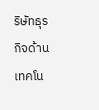ริษัทธุรกิจด้านเทคโน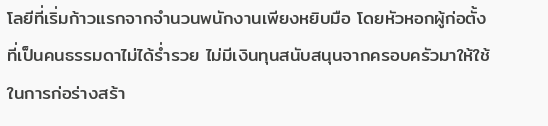โลยีที่เริ่มก้าวแรกจากจำนวนพนักงานเพียงหยิบมือ โดยหัวหอกผู้ก่อตั้งที่เป็นคนธรรมดาไม่ได้ร่ำรวย ไม่มีเงินทุนสนับสนุนจากครอบครัวมาให้ใช้ในการก่อร่างสร้า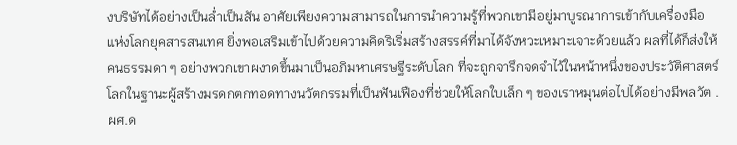งบริษัทได้อย่างเป็นล่ำเป็นสัน อาศัยเพียงความสามารถในการนำความรู้ที่พวกเขามีอยู่มาบูรณาการเข้ากับเครื่องมือแห่งโลกยุคสารสนเทศ ยิ่งพอเสริมเข้าไปด้วยความคิดริเริ่มสร้างสรรค์ที่มาได้จังหวะเหมาะเจาะด้วยแล้ว ผลที่ได้ก็ส่งให้คนธรรมดา ๆ อย่างพวกเขาผงาดขึ้นมาเป็นอภิมหาเศรษฐีระดับโลก ที่จะถูกจารึกจดจำไว้ในหน้าหนึ่งของประวัติศาสตร์โลกในฐานะผู้สร้างมรดกตกทอดทางนวัตกรรมที่เป็นฟันเฟืองที่ช่วยให้โลกใบเล็ก ๆ ของเราหมุนต่อไปได้อย่างมีพลวัต . ผศ.ด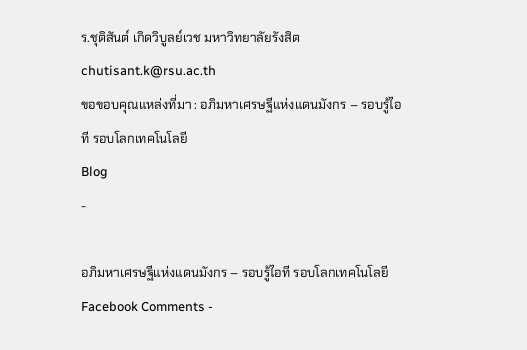ร.ชุติสันต์ เกิดวิบูลย์เวช มหาวิทยาลัยรังสิต chutisant.k@rsu.ac.th
ขอขอบคุณแหล่งที่มา : อภิมหาเศรษฐีแห่งแดนมังกร – รอบรู้ไอที รอบโลกเทคโนโลยี
Blog
-

อภิมหาเศรษฐีแห่งแดนมังกร – รอบรู้ไอที รอบโลกเทคโนโลยี
Facebook Comments -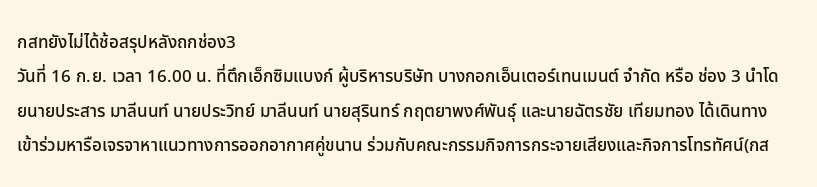กสทยังไม่ได้ช้อสรุปหลังถกช่อง3
วันที่ 16 ก.ย. เวลา 16.00 น. ที่ตึกเอ็กซิมแบงก์ ผู้บริหารบริษัท บางกอกเอ็นเตอร์เทนเมนต์ จำกัด หรือ ช่อง 3 นำโดยนายประสาร มาลีนนท์ นายประวิทย์ มาลีนนท์ นายสุรินทร์ กฤตยาพงศ์พันธุ์ และนายฉัตรชัย เทียมทอง ได้เดินทางเข้าร่วมหารือเจรจาหาแนวทางการออกอากาศคู่ขนาน ร่วมกับคณะกรรมกิจการกระจายเสียงและกิจการโทรทัศน์(กส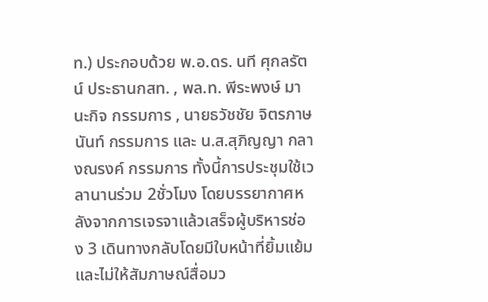ท.) ประกอบด้วย พ.อ.ดร. นที ศุกลรัตน์ ประธานกสท. , พล.ท. พีระพงษ์ มานะกิจ กรรมการ , นายธวัชชัย จิตรภาษนันท์ กรรมการ และ น.ส.สุภิญญา กลางณรงค์ กรรมการ ทั้งนี้การประชุมใช้เวลานานร่วม 2ชั่วโมง โดยบรรยากาศหลังจากการเจรจาแล้วเสร็จผู้บริหารช่อง 3 เดินทางกลับโดยมีใบหน้าที่ยิ้มแย้ม และไม่ให้สัมภาษณ์สื่อมว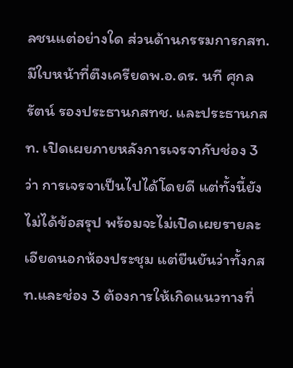ลชนแต่อย่างใด ส่วนด้านกรรมการกสท.มีใบหน้าที่ตึงเครียดพ.อ.ดร. นที ศุกลรัตน์ รองประธานกสทช. และประธานกสท. เปิดเผยภายหลังการเจรจากับช่อง 3 ว่า การเจรจาเป็นไปได้โดยดี แต่ทั้งนี้ยังไม่ได้ข้อสรุป พร้อมจะไม่เปิดเผยรายละเอียดนอกห้องประชุม แต่ยืนยันว่าทั้งกสท.และช่อง 3 ต้องการให้เกิดแนวทางที่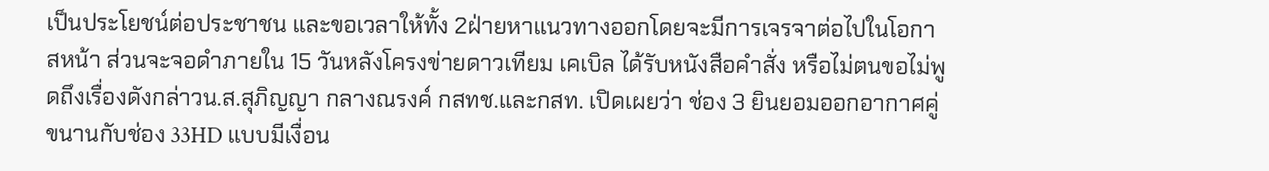เป็นประโยชน์ต่อประชาชน และขอเวลาให้ทั้ง 2ฝ่ายหาแนวทางออกโดยจะมีการเจรจาต่อไปในโอกาสหน้า ส่วนจะจอดำภายใน 15 วันหลังโครงข่ายดาวเทียม เคเบิล ได้รับหนังสือคำสั่ง หรือไม่ตนขอไม่พูดถึงเรื่องดังกล่าวน.ส.สุภิญญา กลางณรงค์ กสทช.และกสท. เปิดเผยว่า ช่อง 3 ยินยอมออกอากาศคู่ขนานกับช่อง 33HD แบบมีเงื่อน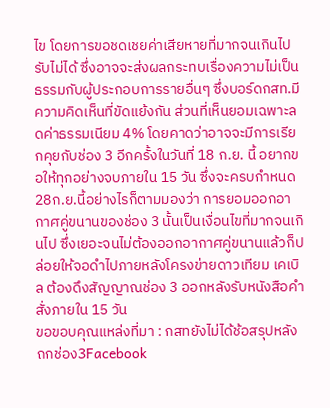ไข โดยการขอชดเชยค่าเสียหายที่มากจนเกินไปรับไม่ได้ ซึ่งอาจจะส่งผลกระทบเรื่องความไม่เป็นธรรมกับผู้ประกอบการรายอื่นๆ ซึ่งบอร์ดกสท.มีความคิดเห็นที่ขัดแย้งกัน ส่วนที่เห็นยอมเฉพาะลดค่าธรรมเนียม 4% โดยคาดว่าอาจจะมีการเรียกคุยกับช่อง 3 อีกครั้งในวันที่ 18 ก.ย. นี้ อยากขอให้ทุกอย่างจบภายใน 15 วัน ซึ่งจะครบกำหนด 28ก.ย.นี้อย่างไรก็ตามมองว่า การยอมออกอากาศคู่ขนานของช่อง 3 นั้นเป็นเงื่อนไขที่มากจนเกินไป ซึ่งเยอะจนไม่ต้องออกอากาศคู่ขนานแล้วก็ปล่อยให้จอดำไปภายหลังโครงข่ายดาวเทียม เคเบิล ต้องดึงสัญญาณช่อง 3 ออกหลังรับหนังสือคำสั่งภายใน 15 วัน
ขอขอบคุณแหล่งที่มา : กสทยังไม่ได้ช้อสรุปหลังถกช่อง3Facebook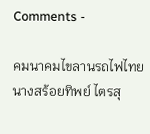Comments -

คมนาคมไขลานรถไฟไทย
นางสร้อยทิพย์ ไตรสุ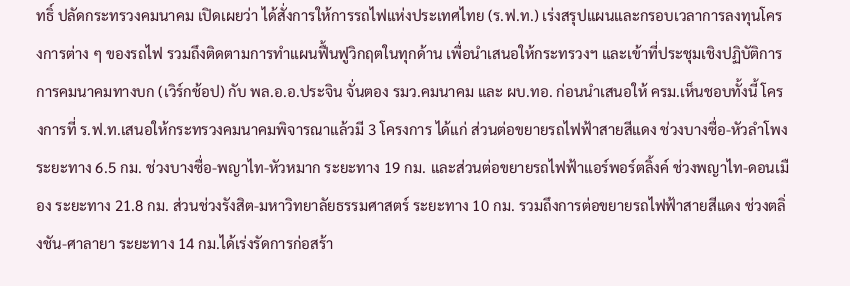ทธิ์ ปลัดกระทรวงคมนาคม เปิดเผยว่า ได้สั่งการให้การรถไฟแห่งประเทศไทย (ร.ฟ.ท.) เร่งสรุปแผนและกรอบเวลาการลงทุนโครงการต่าง ๆ ของรถไฟ รวมถึงติดตามการทำแผนฟื้นฟูวิกฤตในทุกด้าน เพื่อนำเสนอให้กระทรวงฯ และเข้าที่ประชุมเชิงปฏิบัติการการคมนาคมทางบก (เวิร์กช้อป) กับ พล.อ.อ.ประจิน จั่นตอง รมว.คมนาคม และ ผบ.ทอ. ก่อนนำเสนอให้ ครม.เห็นชอบทั้งนี้ โครงการที่ ร.ฟ.ท.เสนอให้กระทรวงคมนาคมพิจารณาแล้วมี 3 โครงการ ได้แก่ ส่วนต่อขยายรถไฟฟ้าสายสีแดง ช่วงบางซื่อ-หัวลำโพง ระยะทาง 6.5 กม. ช่วงบางซื่อ-พญาไท-หัวหมาก ระยะทาง 19 กม. และส่วนต่อขยายรถไฟฟ้าแอร์พอร์ตลิ้งค์ ช่วงพญาไท-ดอนเมือง ระยะทาง 21.8 กม. ส่วนช่วงรังสิต-มหาวิทยาลัยธรรมศาสตร์ ระยะทาง 10 กม. รวมถึงการต่อขยายรถไฟฟ้าสายสีแดง ช่วงตลิ่งชัน-ศาลายา ระยะทาง 14 กม.ได้เร่งรัดการก่อสร้า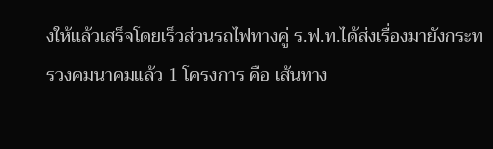งให้แล้วเสร็จโดยเร็วส่วนรถไฟทางคู่ ร.ฟ.ท.ได้ส่งเรื่องมายังกระทรวงคมนาคมแล้ว 1 โครงการ คือ เส้นทาง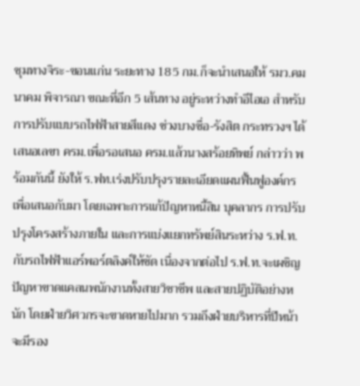ชุมทางจิระ-ขอนแก่น ระยะทาง 185 กม.ก็จะนำเสนอให้ รมว.คมนาคม พิจารณา ขณะที่อีก 5 เส้นทาง อยู่ระหว่างทำอีไอเอ สำหรับการปรับแบบรถไฟฟ้าสายสีแดง ช่วงบางซื่อ-รังสิต กระทรวงฯ ได้เสนอเลขา ครม.เพื่อรอเสนอ ครม.แล้วนางสร้อยทิพย์ กล่าวว่า พร้อมกันนี้ ยังให้ ร.ฟท.เร่งปรับปรุงรายละเอียดแผนฟื้นฟูองค์กรเพื่อเสนอกับมา โดยเฉพาะการแก้ปัญหาหนี้สิน บุคลากร การปรับปรุงโครงสร้างภายใน และการแบ่งแยกทรัพย์สินระหว่าง ร.ฟ.ท.กับรถไฟฟ้าแอร์พอร์ตลิงค์ให้ชัด เนื่องจากต่อไป ร.ฟ.ท.จะเผชิญปัญหาขาดแคลนพนักงานทั้งสายวิชาชีพ และสายปฏิบัติอย่างหนัก โดยฝ่ายวิศวกรจะขาดหายไปมาก รวมถึงฝ่ายบริหารที่ปีหน้าจะมีรอง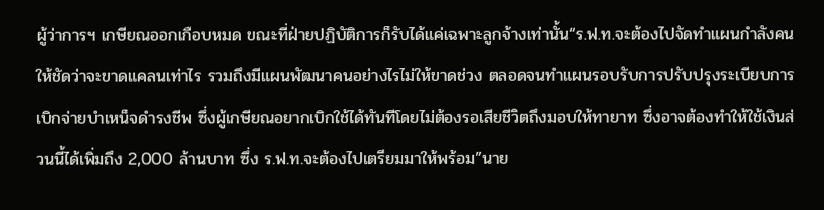ผู้ว่าการฯ เกษียณออกเกือบหมด ขณะที่ฝ่ายปฏิบัติการก็รับได้แค่เฉพาะลูกจ้างเท่านั้น“ร.ฟ.ท.จะต้องไปจัดทำแผนกำลังคนให้ชัดว่าจะขาดแคลนเท่าไร รวมถึงมีแผนพัฒนาคนอย่างไรไม่ให้ขาดช่วง ตลอดจนทำแผนรอบรับการปรับปรุงระเบียบการเบิกจ่ายบำเหน็จดำรงชีพ ซึ่งผู้เกษียณอยากเบิกใช้ได้ทันทีโดยไม่ต้องรอเสียชีวิตถึงมอบให้ทายาท ซึ่งอาจต้องทำให้ใช้เงินส่วนนี้ได้เพิ่มถึง 2,000 ล้านบาท ซึ่ง ร.ฟ.ท.จะต้องไปเตรียมมาให้พร้อม”นาย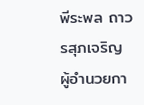พีระพล ถาวรสุภเจริญ ผู้อำนวยกา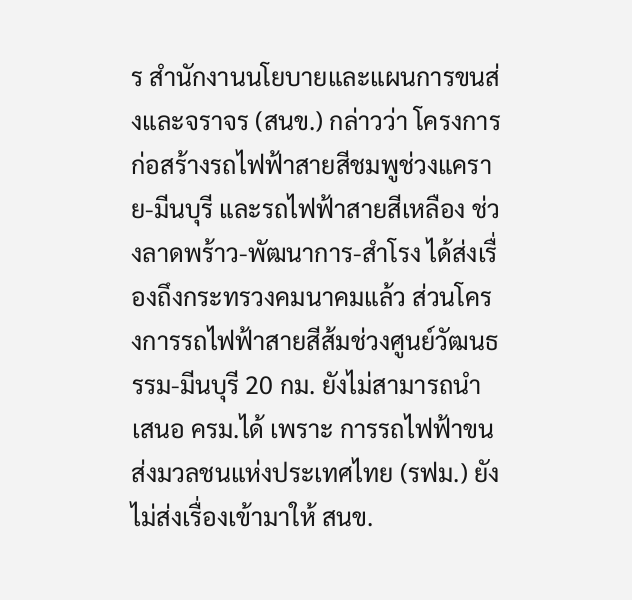ร สำนักงานนโยบายและแผนการขนส่งและจราจร (สนข.) กล่าวว่า โครงการก่อสร้างรถไฟฟ้าสายสีชมพูช่วงแคราย-มีนบุรี และรถไฟฟ้าสายสีเหลือง ช่วงลาดพร้าว-พัฒนาการ-สำโรง ได้ส่งเรื่องถึงกระทรวงคมนาคมแล้ว ส่วนโครงการรถไฟฟ้าสายสีส้มช่วงศูนย์วัฒนธรรม-มีนบุรี 20 กม. ยังไม่สามารถนำเสนอ ครม.ได้ เพราะ การรถไฟฟ้าขนส่งมวลชนแห่งประเทศไทย (รฟม.) ยังไม่ส่งเรื่องเข้ามาให้ สนข.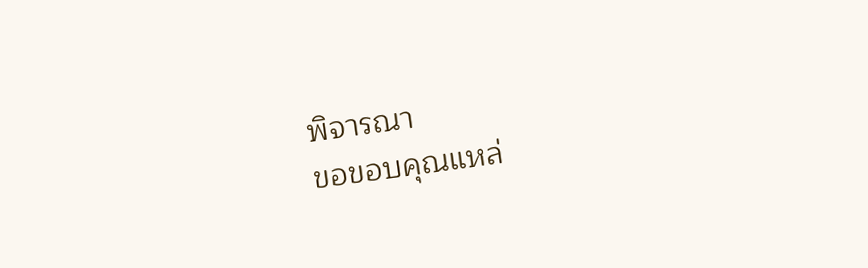พิจารณา
ขอขอบคุณแหล่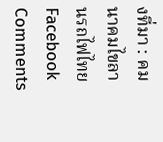งที่มา : คมนาคมไขลานรถไฟไทยFacebook Comments